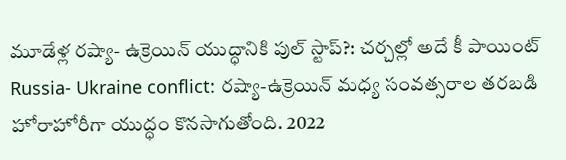మూడేళ్ల రష్యా- ఉక్రెయిన్ యుద్ధానికి పుల్ స్టాప్?: చర్చల్లో అదే కీ పాయింట్
Russia- Ukraine conflict: రష్యా-ఉక్రెయిన్ మధ్య సంవత్సరాల తరబడి హోరాహోరీగా యుద్ధం కొనసాగుతోంది. 2022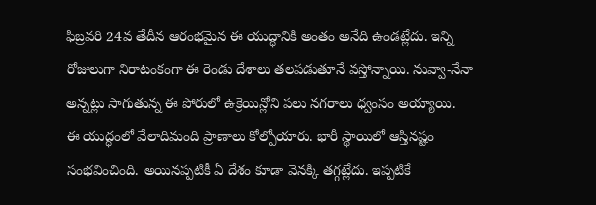ఫిబ్రవరి 24వ తేదీన ఆరంభమైన ఈ యుద్ధానికి అంతం అనేది ఉండట్లేదు. ఇన్ని రోజులుగా నిరాటంకంగా ఈ రెండు దేశాలు తలపడుతూనే వస్తోన్నాయి. నువ్వా-నేనా అన్నట్లు సాగుతున్న ఈ పోరులో ఉక్రెయిన్లోని పలు నగరాలు ధ్వంసం అయ్యాయి.
ఈ యుద్ధంలో వేలాదిమంది ప్రాణాలు కోల్పోయారు. భారీ స్థాయిలో ఆస్తినష్టం సంభవించింది. అయినప్పటికీ ఏ దేశం కూడా వెనక్కి తగ్గట్లేదు. ఇప్పటికే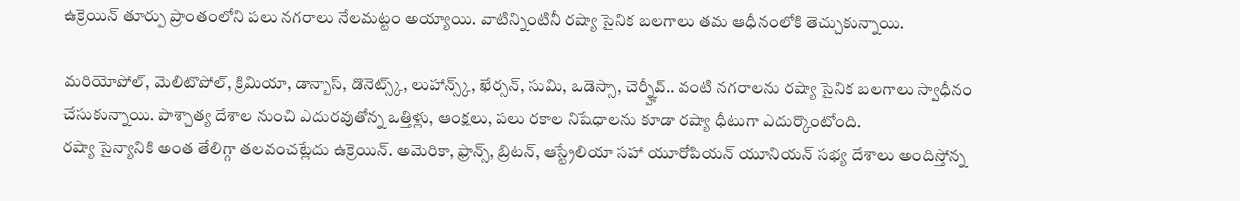ఉక్రెయిన్ తూర్పు ప్రాంతంలోని పలు నగరాలు నేలమట్టం అయ్యాయి. వాటిన్నింటినీ రష్యా సైనిక బలగాలు తమ ఆధీనంలోకి తెచ్చుకున్నాయి.

మరియోపోల్, మెలిటొపోల్, క్రిమియా, డాన్బాస్, డొనెట్స్క్, లుహాన్స్క్, ఖేర్సన్, సుమి, ఒడెస్సా, చెర్న్హీవ్.. వంటి నగరాలను రష్యా సైనిక బలగాలు స్వాధీనం చేసుకున్నాయి. పాశ్చాత్య దేశాల నుంచి ఎదురవుతోన్న ఒత్తిళ్లు, ఆంక్షలు, పలు రకాల నిషేధాలను కూడా రష్యా ధీటుగా ఎదుర్కొంటోంది.
రష్యా సైన్యానికి అంత తేలిగ్గా తలవంచట్లేదు ఉక్రెయిన్. అమెరికా, ఫ్రాన్స్, బ్రిటన్, ఆస్ట్రేలియా సహా యూరోపియన్ యూనియన్ సభ్య దేశాలు అందిస్తోన్న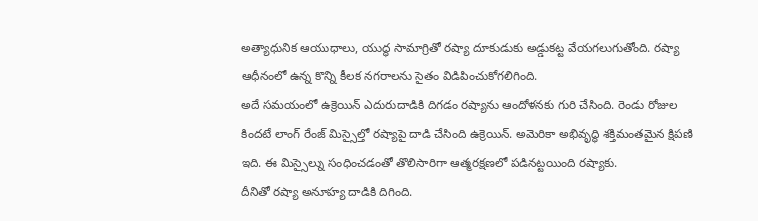అత్యాధునిక ఆయుధాలు, యుద్ధ సామాగ్రితో రష్యా దూకుడుకు అడ్డుకట్ట వేయగలుగుతోంది. రష్యా ఆధీనంలో ఉన్న కొన్ని కీలక నగరాలను సైతం విడిపించుకోగలిగింది.
అదే సమయంలో ఉక్రెయిన్ ఎదురుదాడికి దిగడం రష్యాను ఆందోళనకు గురి చేసింది. రెండు రోజుల కిందటే లాంగ్ రేంజ్ మిస్సైల్తో రష్యాపై దాడి చేసింది ఉక్రెయిన్. అమెరికా అభివృద్ధి శక్తిమంతమైన క్షిపణి ఇది. ఈ మిస్సైల్ను సంధించడంతో తొలిసారిగా ఆత్మరక్షణలో పడినట్టయింది రష్యాకు.
దీనితో రష్యా అనూహ్య దాడికి దిగింది.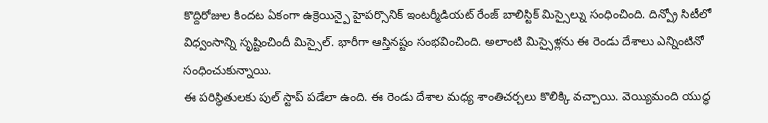కొద్దిరోజుల కిందట ఏకంగా ఉక్రెయిన్పై హైపర్సొనిక్ ఇంటర్మీడియట్ రేంజ్ బాలిస్టిక్ మిస్సైల్ను సంధించింది. దిన్ప్రో సిటీలో విధ్వంసాన్ని సృష్టించిందీ మిస్సైల్. భారీగా ఆస్తినష్టం సంభవించింది. అలాంటి మిస్సైళ్లను ఈ రెండు దేశాలు ఎన్నింటినో సంధించుకున్నాయి.
ఈ పరిస్థితులకు పుల్ స్టాప్ పడేలా ఉంది. ఈ రెండు దేశాల మధ్య శాంతిచర్చలు కొలిక్కి వచ్చాయి. వెయ్యిమంది యుద్ధ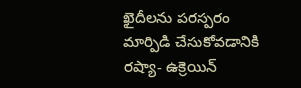ఖైదీలను పరస్పరం మార్పిడి చేసుకోవడానికి రష్యా- ఉక్రెయిన్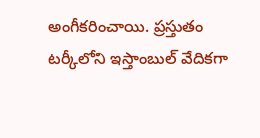అంగీకరించాయి. ప్రస్తుతం టర్కీలోని ఇస్తాంబుల్ వేదికగా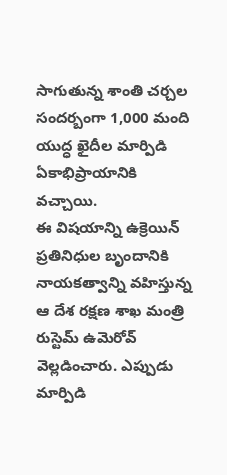సాగుతున్న శాంతి చర్చల సందర్బంగా 1,000 మంది యుద్ధ ఖైదీల మార్పిడి ఏకాభిప్రాయానికి వచ్చాయి.
ఈ విషయాన్ని ఉక్రెయిన్ ప్రతినిధుల బృందానికి నాయకత్వాన్ని వహిస్తున్న ఆ దేశ రక్షణ శాఖ మంత్రి రుస్టెమ్ ఉమెరోవ్ వెల్లడించారు. ఎప్పుడు మార్పిడి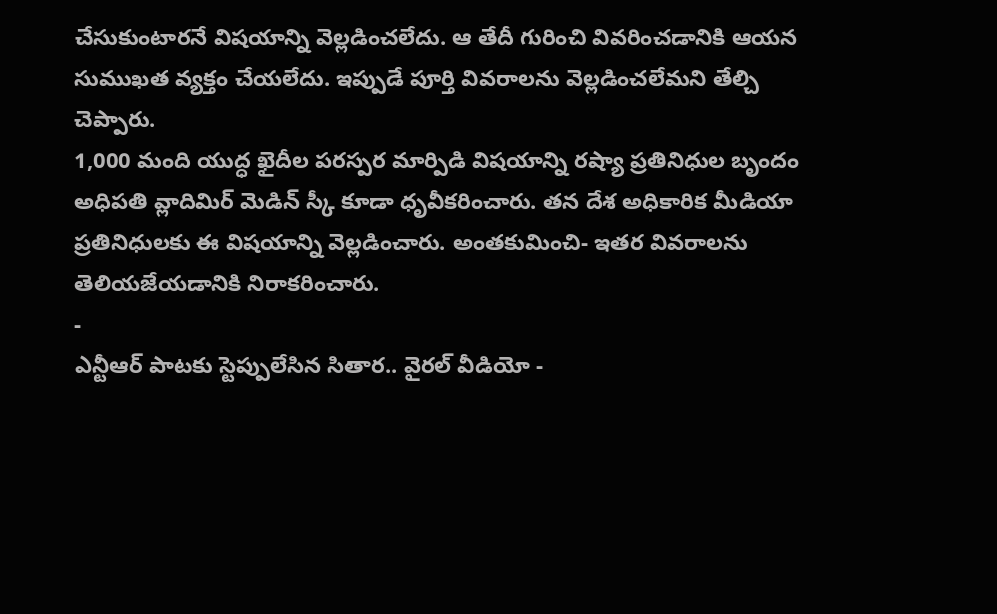చేసుకుంటారనే విషయాన్ని వెల్లడించలేదు. ఆ తేదీ గురించి వివరించడానికి ఆయన సుముఖత వ్యక్తం చేయలేదు. ఇప్పుడే పూర్తి వివరాలను వెల్లడించలేమని తేల్చి చెప్పారు.
1,000 మంది యుద్ధ ఖైదీల పరస్పర మార్పిడి విషయాన్ని రష్యా ప్రతినిధుల బృందం అధిపతి వ్లాదిమిర్ మెడిన్ స్కీ కూడా ధృవీకరించారు. తన దేశ అధికారిక మీడియా ప్రతినిధులకు ఈ విషయాన్ని వెల్లడించారు. అంతకుమించి- ఇతర వివరాలను తెలియజేయడానికి నిరాకరించారు.
-
ఎన్టీఆర్ పాటకు స్టెప్పులేసిన సితార.. వైరల్ వీడియో -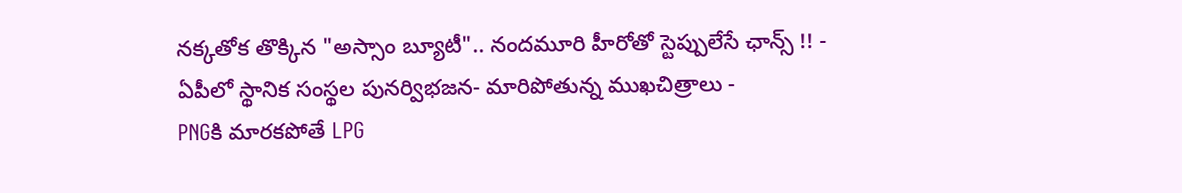నక్కతోక తొక్కిన "అస్సాం బ్యూటీ".. నందమూరి హీరోతో స్టెప్పులేసే ఛాన్స్ !! -
ఏపీలో స్థానిక సంస్థల పునర్విభజన- మారిపోతున్న ముఖచిత్రాలు -
PNGకి మారకపోతే LPG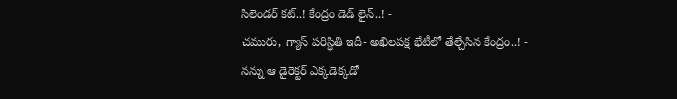సిలెండర్ కట్..! కేంద్రం డెడ్ లైన్..! -
చమురు, గ్యాస్ పరిస్ధితి ఇదీ- అఖిలపక్ష భేటీలో తేల్చేసిన కేంద్రం..! -
నన్ను ఆ డైరెక్టర్ ఎక్కడెక్కడో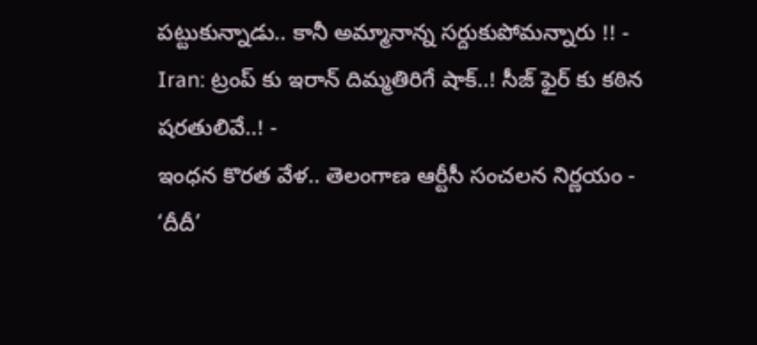పట్టుకున్నాడు.. కానీ అమ్మానాన్న సర్దుకుపోమన్నారు !! -
Iran: ట్రంప్ కు ఇరాన్ దిమ్మతిరిగే షాక్..! సీజ్ ఫైర్ కు కఠిన షరతులివే..! -
ఇంధన కొరత వేళ.. తెలంగాణ ఆర్టీసీ సంచలన నిర్ణయం -
‘దీదీ’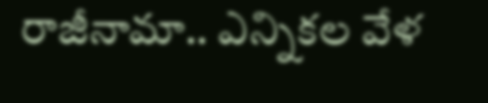రాజీనామా.. ఎన్నికల వేళ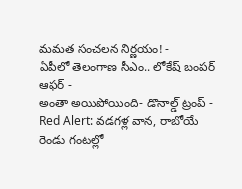మమత సంచలన నిర్ణయం! -
ఏపీలో తెలంగాణ సీఎం.. లోకేష్ బంపర్ ఆఫర్ -
అంతా అయిపోయింది- డొనాల్డ్ ట్రంప్ -
Red Alert: వడగళ్ల వాన, రాబోయే రెండు గంటల్లో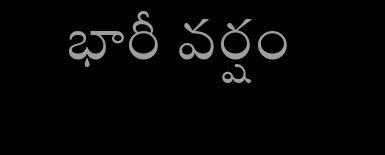భారీ వర్షం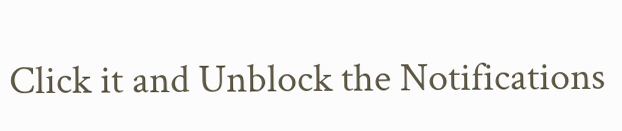Click it and Unblock the Notifications